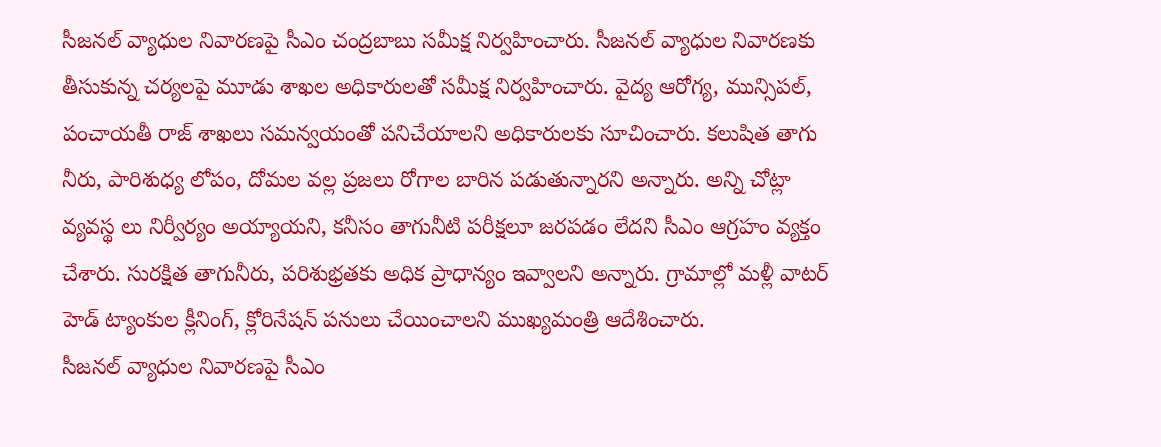సీజనల్ వ్యాధుల నివారణపై సీఎం చంద్రబాబు సమీక్ష నిర్వహించారు. సీజనల్ వ్యాధుల నివారణకు తీసుకున్న చర్యలపై మూడు శాఖల అధికారులతో సమీక్ష నిర్వహించారు. వైద్య ఆరోగ్య, మున్సిపల్, పంచాయతీ రాజ్ శాఖలు సమన్వయంతో పనిచేయాలని అధికారులకు సూచించారు. కలుషిత తాగు నీరు, పారిశుధ్య లోపం, దోమల వల్ల ప్రజలు రోగాల బారిన పడుతున్నారని అన్నారు. అన్ని చోట్లా వ్యవస్థ లు నిర్వీర్యం అయ్యాయని, కనీసం తాగునీటి పరీక్షలూ జరపడం లేదని సీఎం ఆగ్రహం వ్యక్తం చేశారు. సురక్షిత తాగునీరు, పరిశుభ్రతకు అధిక ప్రాధాన్యం ఇవ్వాలని అన్నారు. గ్రామాల్లో మళ్లీ వాటర్ హెడ్ ట్యాంకుల క్లీనింగ్, క్లోరినేషన్ పనులు చేయించాలని ముఖ్యమంత్రి ఆదేశించారు.
సీజనల్ వ్యాధుల నివారణపై సీఎం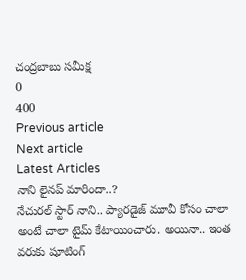చంద్రబాబు సమీక్ష
0
400
Previous article
Next article
Latest Articles
నాని లైనప్ మారిందా..?
నేచురల్ స్టార్ నాని.. ప్యారడైజ్ మూవీ కోసం చాలా అంటే చాలా టైమ్ కేటాయించారు. అయినా.. ఇంత వరుకు షూటింగ్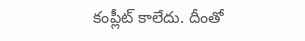కంప్లీట్ కాలేదు. దీంతో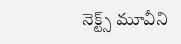నెక్ట్స్ మూవీని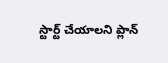స్టార్ట్ చేయాలని ప్లాన్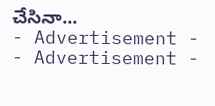చేసినా...
- Advertisement -
- Advertisement -